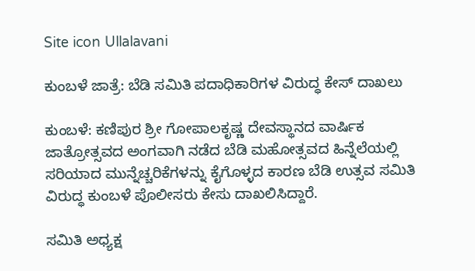Site icon Ullalavani

ಕುಂಬಳೆ ಜಾತ್ರೆ: ಬೆಡಿ ಸಮಿತಿ ಪದಾಧಿಕಾರಿಗಳ ವಿರುದ್ಧ ಕೇಸ್ ದಾಖಲು

ಕುಂಬಳೆ: ಕಣಿಪುರ ಶ್ರೀ ಗೋಪಾಲಕೃಷ್ಣ ದೇವಸ್ಥಾನದ ವಾರ್ಷಿಕ ಜಾತ್ರೋತ್ಸವದ ಅಂಗವಾಗಿ ನಡೆದ ಬೆಡಿ ಮಹೋತ್ಸವದ ಹಿನ್ನೆಲೆಯಲ್ಲಿ ಸರಿಯಾದ ಮುನ್ನೆಚ್ಚರಿಕೆಗಳನ್ನು ಕೈಗೊಳ್ಳದ ಕಾರಣ ಬೆಡಿ ಉತ್ಸವ ಸಮಿತಿ ವಿರುದ್ಧ ಕುಂಬಳೆ ಪೊಲೀಸರು ಕೇಸು ದಾಖಲಿಸಿದ್ದಾರೆ.

ಸಮಿತಿ ಅಧ್ಯಕ್ಷ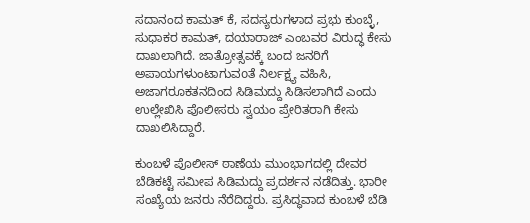ಸದಾನಂದ ಕಾಮತ್ ಕೆ, ಸದಸ್ಯರುಗಳಾದ ಪ್ರಭು ಕುಂಬ್ಳೆ, ಸುಧಾಕರ ಕಾಮತ್, ದಯಾರಾಜ್ ಎಂಬವರ ವಿರುದ್ಧ ಕೇಸು ದಾಖಲಾಗಿದೆ. ಜಾತ್ರೋತ್ಸವಕ್ಕೆ ಬಂದ ಜನರಿಗೆ ಅಪಾಯಗಳುಂಟಾಗುವoತೆ ನಿರ್ಲಕ್ಷ್ಯ ವಹಿಸಿ, ಅಜಾಗರೂಕತನದಿಂದ ಸಿಡಿಮದ್ದು ಸಿಡಿಸಲಾಗಿದೆ ಎಂದು ಉಲ್ಲೇಖಿಸಿ ಪೊಲೀಸರು ಸ್ವಯಂ ಪ್ರೇರಿತರಾಗಿ ಕೇಸು ದಾಖಲಿಸಿದ್ದಾರೆ.

ಕುಂಬಳೆ ಪೊಲೀಸ್ ಠಾಣೆಯ ಮುಂಭಾಗದಲ್ಲಿ ದೇವರ ಬೆಡಿಕಟ್ಟೆ ಸಮೀಪ ಸಿಡಿಮದ್ದು ಪ್ರದರ್ಶನ ನಡೆದಿತ್ತು. ಭಾರೀ ಸಂಖ್ಯೆಯ ಜನರು ನೆರೆದಿದ್ದರು. ಪ್ರಸಿದ್ಧವಾದ ಕುಂಬಳೆ ಬೆಡಿ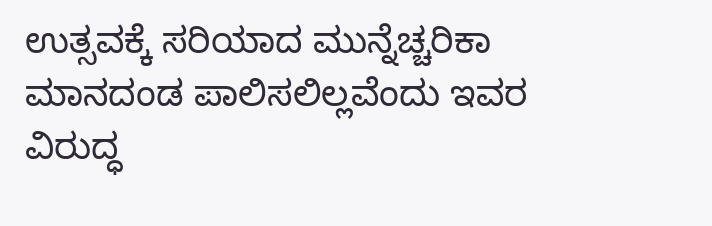ಉತ್ಸವಕ್ಕೆ ಸರಿಯಾದ ಮುನ್ನೆಚ್ಚರಿಕಾ ಮಾನದಂಡ ಪಾಲಿಸಲಿಲ್ಲವೆಂದು ಇವರ ವಿರುದ್ಧ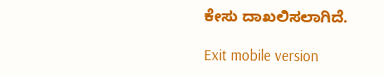ಕೇಸು ದಾಖಲಿಸಲಾಗಿದೆ.

Exit mobile version